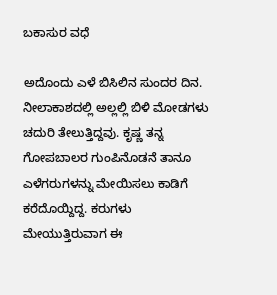ಬಕಾಸುರ ವಧೆ

ಅದೊಂದು ಎಳೆ ಬಿಸಿಲಿನ ಸುಂದರ ದಿನ. ನೀಲಾಕಾಶದಲ್ಲಿ ಅಲ್ಲಲ್ಲಿ ಬಿಳಿ ಮೋಡಗಳು ಚದುರಿ ತೇಲುತ್ತಿದ್ದವು. ಕೃಷ್ಣ ತನ್ನ ಗೋಪಬಾಲರ ಗುಂಪಿನೊಡನೆ ತಾನೂ ಎಳೆಗರುಗಳನ್ನು ಮೇಯಿಸಲು ಕಾಡಿಗೆ ಕರೆದೊಯ್ದಿದ್ದ. ಕರುಗಳು ಮೇಯುತ್ತಿರುವಾಗ ಈ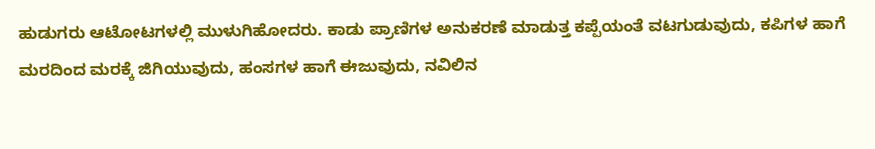ಹುಡುಗರು ಆಟೋಟಗಳಲ್ಲಿ ಮುಳುಗಿಹೋದರು. ಕಾಡು ಪ್ರಾಣಿಗಳ ಅನುಕರಣೆ ಮಾಡುತ್ತ ಕಪ್ಪೆಯಂತೆ ವಟಗುಡುವುದು, ಕಪಿಗಳ ಹಾಗೆ ಮರದಿಂದ ಮರಕ್ಕೆ ಜಿಗಿಯುವುದು, ಹಂಸಗಳ ಹಾಗೆ ಈಜುವುದು, ನವಿಲಿನ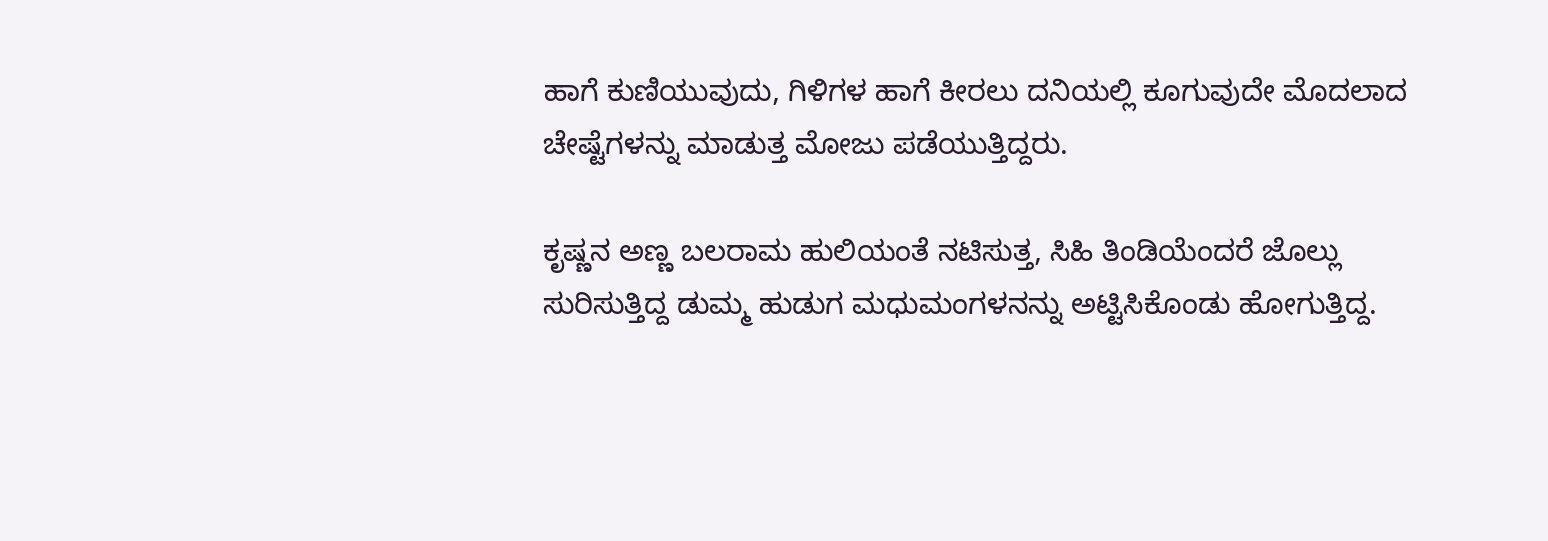ಹಾಗೆ ಕುಣಿಯುವುದು, ಗಿಳಿಗಳ ಹಾಗೆ ಕೀರಲು ದನಿಯಲ್ಲಿ ಕೂಗುವುದೇ ಮೊದಲಾದ ಚೇಷ್ಟೆಗಳನ್ನು ಮಾಡುತ್ತ ಮೋಜು ಪಡೆಯುತ್ತಿದ್ದರು.

ಕೃಷ್ಣನ ಅಣ್ಣ ಬಲರಾಮ ಹುಲಿಯಂತೆ ನಟಿಸುತ್ತ, ಸಿಹಿ ತಿಂಡಿಯೆಂದರೆ ಜೊಲ್ಲು ಸುರಿಸುತ್ತಿದ್ದ ಡುಮ್ಮ ಹುಡುಗ ಮಧುಮಂಗಳನನ್ನು ಅಟ್ಟಿಸಿಕೊಂಡು ಹೋಗುತ್ತಿದ್ದ.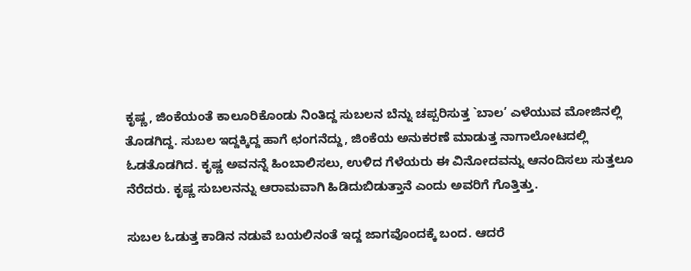ಕೃಷ್ಣ, ಜಿಂಕೆಯಂತೆ ಕಾಲೂರಿಕೊಂಡು ನಿಂತಿದ್ದ ಸುಬಲನ ಬೆನ್ನು ಚಪ್ಪರಿಸುತ್ತ `ಬಾಲ’ ಎಳೆಯುವ ಮೋಜಿನಲ್ಲಿ ತೊಡಗಿದ್ದ. ಸುಬಲ ಇದ್ದಕ್ಕಿದ್ದ ಹಾಗೆ ಛಂಗನೆದ್ದು, ಜಿಂಕೆಯ ಅನುಕರಣೆ ಮಾಡುತ್ತ ನಾಗಾಲೋಟದಲ್ಲಿ ಓಡತೊಡಗಿದ. ಕೃಷ್ಣ ಅವನನ್ನೆ ಹಿಂಬಾಲಿಸಲು, ಉಳಿದ ಗೆಳೆಯರು ಈ ವಿನೋದವನ್ನು ಆನಂದಿಸಲು ಸುತ್ತಲೂ ನೆರೆದರು. ಕೃಷ್ಣ ಸುಬಲನನ್ನು ಆರಾಮವಾಗಿ ಹಿಡಿದುಬಿಡುತ್ತಾನೆ ಎಂದು ಅವರಿಗೆ ಗೊತ್ತಿತ್ತು.

ಸುಬಲ ಓಡುತ್ತ ಕಾಡಿನ ನಡುವೆ ಬಯಲಿನಂತೆ ಇದ್ದ ಜಾಗವೊಂದಕ್ಕೆ ಬಂದ. ಆದರೆ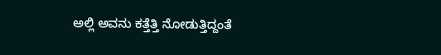ಅಲ್ಲಿ ಅವನು ಕತ್ತೆತ್ತಿ ನೋಡುತ್ತಿದ್ದಂತೆ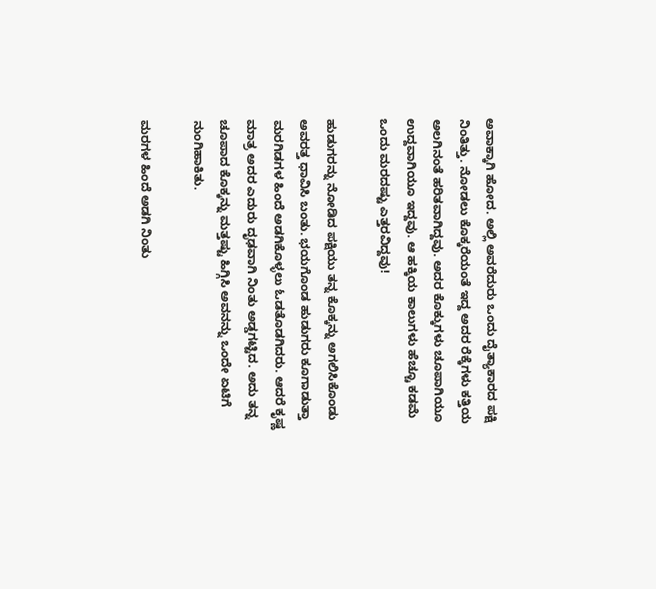ಅವಾಕ್ಕಾಗಿ ಹೋದ. ಅಲ್ಲಿ ಅವರೆದುರು ಒಂದು ದೈತ್ಯಾಕಾರದ ಪಕ್ಷಿ ನಿಂತಿತ್ತು. ನೋಡಲು ಕೊಕ್ಕರೆಯಂತೆ ಇದ್ದ ಅದರ ರೆಕ್ಕೆಗಳು ಕತ್ತಿಯ ಅಲಗಿನಂತೆ ಹರಿತವಾಗಿದ್ದವು. ಅದರ ಕೊಕ್ಕುಗಳು ಚೂಪಾಗಿಯೂ ಉದ್ದವಾಗಿಯೂ ಇದ್ದವು. ಆ ಹಕ್ಕಿಯ ಕಾಲುಗಳು ಹೆಚ್ಚೂ ಕಡಮೆ ಒಂದು ಮರದಷ್ಟು ಎತ್ತರವಿದ್ದವು!

ಹುಡುಗರನ್ನು ನೋಡಿದ ಪಕ್ಷಿಯು ತನ್ನ ಕೊಕ್ಕನ್ನು ಅಗಲಿಸಿಕೊಂಡು ಅವರತ್ತ ಧಾವಿಸಿ ಬಂತು. ಭಯಗೊಂಡ ಹುಡುಗರು ಕೂಗಾಡುತ್ತಾ ಮರಗಿಡಗಳ ಹಿಂದೆ ಅಡಗಿಕೊಳ್ಳಲು ಓಡತೊಡಗಿದರು. ಆದರೆ ಕೃಷ್ಣ ಮಾತ್ರ ಅದರ ಎದುರು ದೃಢವಾಗಿ ನಿಂತು ಅಡ್ಡಗಟ್ಟಿದ. ಅದು ತನ್ನ ಚೂಪಾದ ಕೊಕ್ಕನ್ನು ಮತ್ತಷ್ಟು ಹಿಗ್ಗಿಸಿ ಅವನನ್ನು ಒಂದೇ ಏಟಿಗೆ ನುಂಗಿಹಾಕಿತು.

ಮರಗಳ ಹಿಂದೆ ಅಡಗಿ ನಿಂತು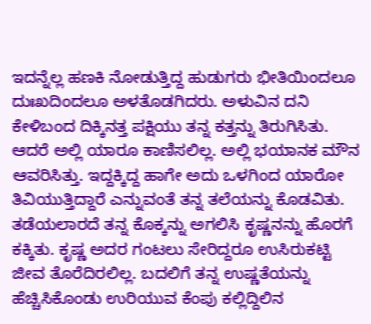ಇದನ್ನೆಲ್ಲ ಹಣಕಿ ನೋಡುತ್ತಿದ್ದ ಹುಡುಗರು ಭೀತಿಯಿಂದಲೂ ದುಃಖದಿಂದಲೂ ಅಳತೊಡಗಿದರು. ಅಳುವಿನ ದನಿ ಕೇಳಿಬಂದ ದಿಕ್ಕಿನತ್ತ ಪಕ್ಷಿಯು ತನ್ನ ಕತ್ತನ್ನು ತಿರುಗಿಸಿತು. ಆದರೆ ಅಲ್ಲಿ ಯಾರೂ ಕಾಣಿಸಲಿಲ್ಲ. ಅಲ್ಲಿ ಭಯಾನಕ ಮೌನ ಆವರಿಸಿತ್ತು. ಇದ್ದಕ್ಕಿದ್ದ ಹಾಗೇ ಅದು ಒಳಗಿಂದ ಯಾರೋ ತಿವಿಯುತ್ತಿದ್ದಾರೆ ಎನ್ನುವಂತೆ ತನ್ನ ತಲೆಯನ್ನು ಕೊಡವಿತು. ತಡೆಯಲಾರದೆ ತನ್ನ ಕೊಕ್ಕನ್ನು ಅಗಲಿಸಿ ಕೃಷ್ಣನನ್ನು ಹೊರಗೆ ಕಕ್ಕಿತು. ಕೃಷ್ಣ ಅದರ ಗಂಟಲು ಸೇರಿದ್ದರೂ ಉಸಿರುಕಟ್ಟಿ ಜೀವ ತೊರೆದಿರಲಿಲ್ಲ. ಬದಲಿಗೆ ತನ್ನ ಉಷ್ಣತೆಯನ್ನು ಹೆಚ್ಚಿಸಿಕೊಂಡು ಉರಿಯುವ ಕೆಂಪು ಕಲ್ಲಿದ್ದಿಲಿನ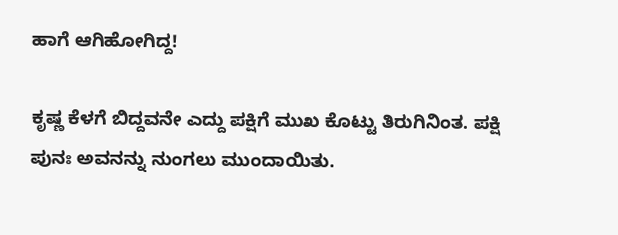ಹಾಗೆ ಆಗಿಹೋಗಿದ್ದ!

ಕೃಷ್ಣ ಕೆಳಗೆ ಬಿದ್ದವನೇ ಎದ್ದು ಪಕ್ಷಿಗೆ ಮುಖ ಕೊಟ್ಟು ತಿರುಗಿನಿಂತ. ಪಕ್ಷಿ ಪುನಃ ಅವನನ್ನು ನುಂಗಲು ಮುಂದಾಯಿತು.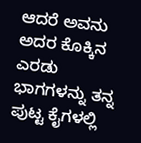ಆದರೆ ಅವನು ಅದರ ಕೊಕ್ಕಿನ ಎರಡು ಭಾಗಗಳನ್ನು ತನ್ನ ಪುಟ್ಟ ಕೈಗಳಲ್ಲಿ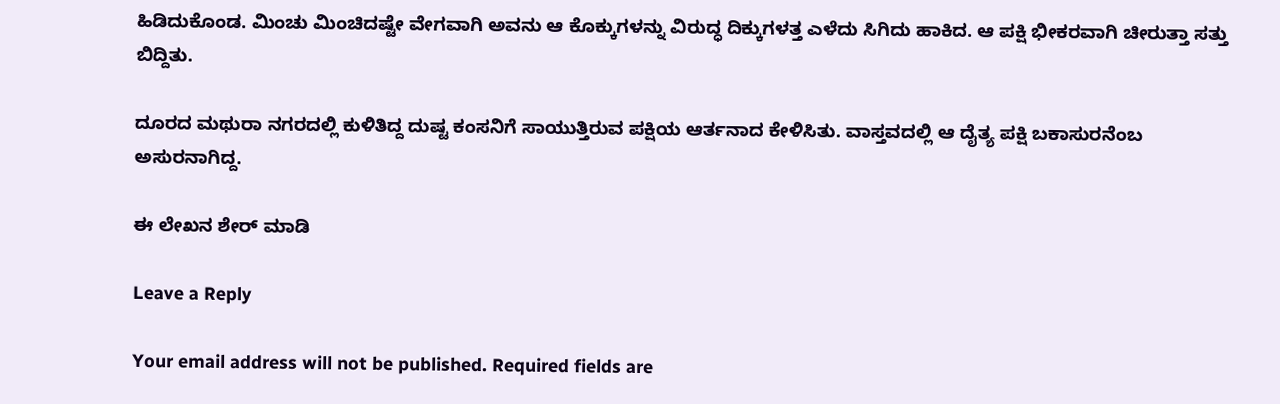ಹಿಡಿದುಕೊಂಡ. ಮಿಂಚು ಮಿಂಚಿದಷ್ಟೇ ವೇಗವಾಗಿ ಅವನು ಆ ಕೊಕ್ಕುಗಳನ್ನು ವಿರುದ್ಧ ದಿಕ್ಕುಗಳತ್ತ ಎಳೆದು ಸಿಗಿದು ಹಾಕಿದ. ಆ ಪಕ್ಷಿ ಭೀಕರವಾಗಿ ಚೀರುತ್ತಾ ಸತ್ತು ಬಿದ್ದಿತು.

ದೂರದ ಮಥುರಾ ನಗರದಲ್ಲಿ ಕುಳಿತಿದ್ದ ದುಷ್ಟ ಕಂಸನಿಗೆ ಸಾಯುತ್ತಿರುವ ಪಕ್ಷಿಯ ಆರ್ತನಾದ ಕೇಳಿಸಿತು. ವಾಸ್ತವದಲ್ಲಿ ಆ ದೈತ್ಯ ಪಕ್ಷಿ ಬಕಾಸುರನೆಂಬ ಅಸುರನಾಗಿದ್ದ.

ಈ ಲೇಖನ ಶೇರ್ ಮಾಡಿ

Leave a Reply

Your email address will not be published. Required fields are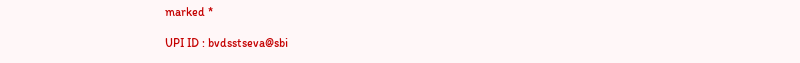marked *

UPI ID : bvdsstseva@sbi